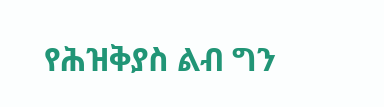የሕዝቅያስ ልብ ግን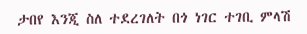ታበየ እንጂ ስለ ተደረገለት በጎ ነገር ተገቢ ምላሽ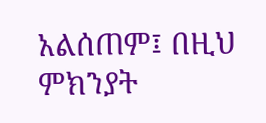አልሰጠም፤ በዚህ ምክንያት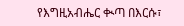የእግዚአብሔር ቊጣ በእርሱ፣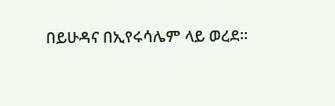በይሁዳና በኢየሩሳሌም ላይ ወረደ።